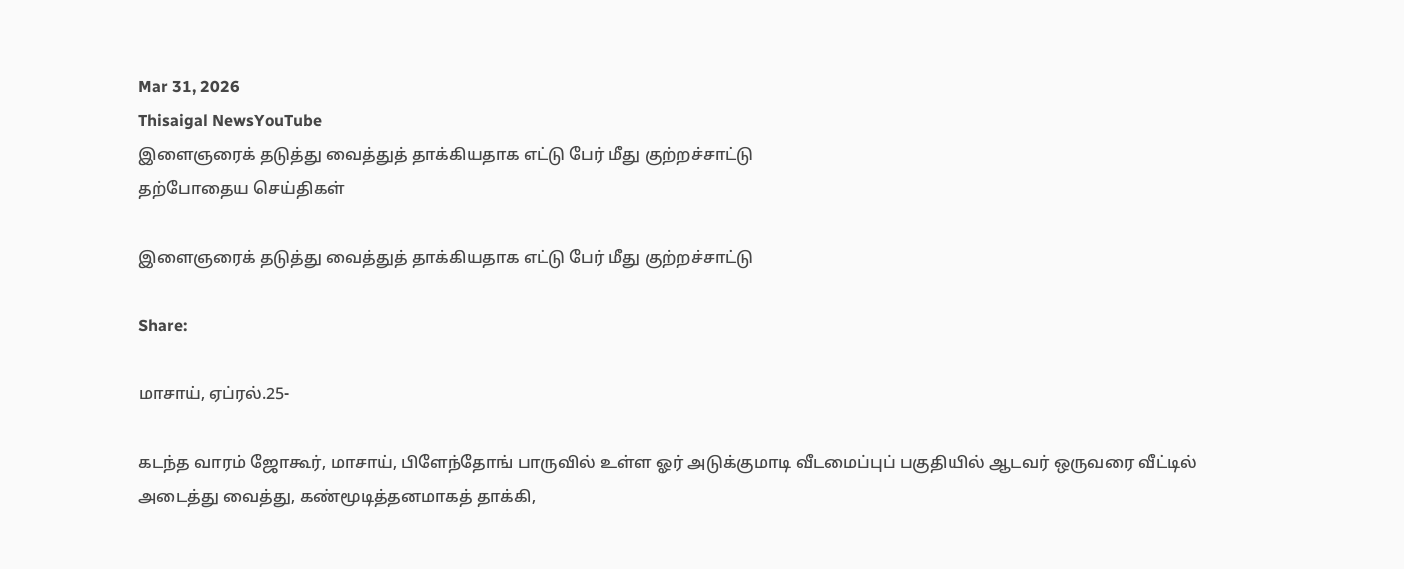Mar 31, 2026
Thisaigal NewsYouTube
இளைஞரைக் தடுத்து வைத்துத் தாக்கியதாக எட்டு பேர் மீது குற்றச்சாட்டு
தற்போதைய செய்திகள்

இளைஞரைக் தடுத்து வைத்துத் தாக்கியதாக எட்டு பேர் மீது குற்றச்சாட்டு

Share:

மாசாய், ஏப்ரல்.25-

கடந்த வாரம் ஜோகூர், மாசாய், பிளேந்தோங் பாருவில் உள்ள ஓர் அடுக்குமாடி வீடமைப்புப் பகுதியில் ஆடவர் ஒருவரை வீட்டில் அடைத்து வைத்து, கண்மூடித்தனமாகத் தாக்கி,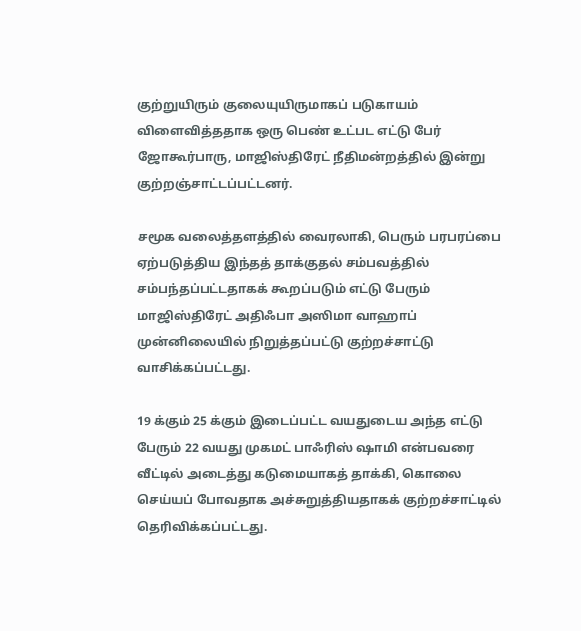குற்றுயிரும் குலையுயிருமாகப் படுகாயம் விளைவித்ததாக ஒரு பெண் உட்பட எட்டு பேர் ஜோகூர்பாரு, மாஜிஸ்திரேட் நீதிமன்றத்தில் இன்று குற்றஞ்சாட்டப்பட்டனர்.

சமூக வலைத்தளத்தில் வைரலாகி, பெரும் பரபரப்பை ஏற்படுத்திய இந்தத் தாக்குதல் சம்பவத்தில் சம்பந்தப்பட்டதாகக் கூறப்படும் எட்டு பேரும் மாஜிஸ்திரேட் அதிஃபா அஸிமா வாஹாப் முன்னிலையில் நிறுத்தப்பட்டு குற்றச்சாட்டு வாசிக்கப்பட்டது.

19 க்கும் 25 க்கும் இடைப்பட்ட வயதுடைய அந்த எட்டு பேரும் 22 வயது முகமட் பாஃரிஸ் ஷாமி என்பவரை வீட்டில் அடைத்து கடுமையாகத் தாக்கி, கொலை செய்யப் போவதாக அச்சுறுத்தியதாகக் குற்றச்சாட்டில் தெரிவிக்கப்பட்டது.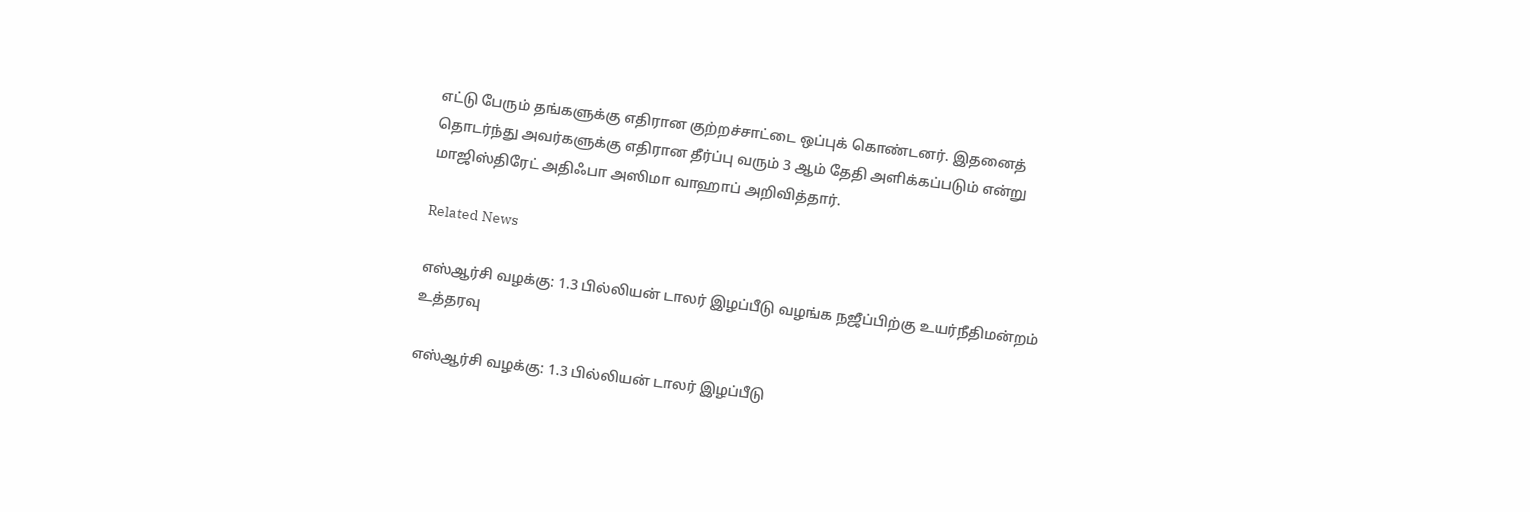எட்டு பேரும் தங்களுக்கு எதிரான குற்றச்சாட்டை ஒப்புக் கொண்டனர். இதனைத் தொடர்ந்து அவர்களுக்கு எதிரான தீர்ப்பு வரும் 3 ஆம் தேதி அளிக்கப்படும் என்று மாஜிஸ்திரேட் அதிஃபா அஸிமா வாஹாப் அறிவித்தார்.

Related News

எஸ்ஆர்சி வழக்கு: 1.3 பில்லியன் டாலர் இழப்பீடு வழங்க நஜீப்பிற்கு உயர்நீதிமன்றம் உத்தரவு

எஸ்ஆர்சி வழக்கு: 1.3 பில்லியன் டாலர் இழப்பீடு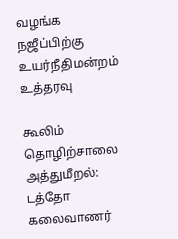வழங்க நஜீப்பிற்கு உயர்நீதிமன்றம் உத்தரவு

கூலிம் தொழிற்சாலை அத்துமீறல்: டத்தோ கலைவாணர்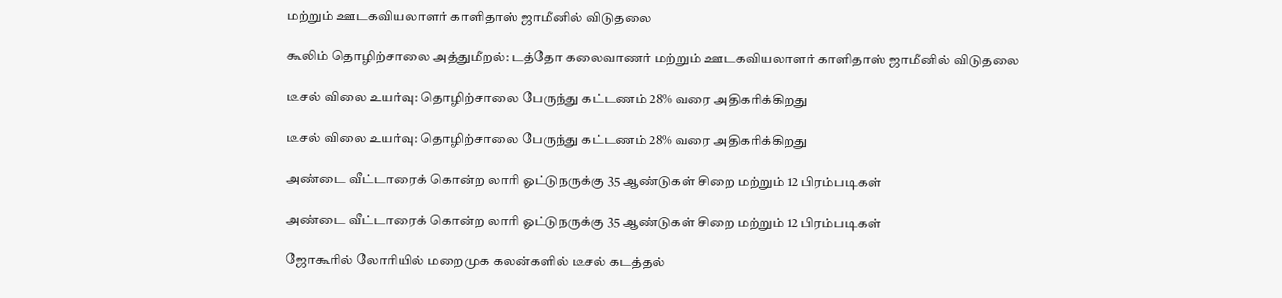மற்றும் ஊடகவியலாளர் காளிதாஸ் ஜாமீனில் விடுதலை

கூலிம் தொழிற்சாலை அத்துமீறல்: டத்தோ கலைவாணர் மற்றும் ஊடகவியலாளர் காளிதாஸ் ஜாமீனில் விடுதலை

டீசல் விலை உயர்வு: தொழிற்சாலை பேருந்து கட்டணம் 28% வரை அதிகரிக்கிறது

டீசல் விலை உயர்வு: தொழிற்சாலை பேருந்து கட்டணம் 28% வரை அதிகரிக்கிறது

அண்டை வீட்டாரைக் கொன்ற லாரி ஓட்டுநருக்கு 35 ஆண்டுகள் சிறை மற்றும் 12 பிரம்படிகள்

அண்டை வீட்டாரைக் கொன்ற லாரி ஓட்டுநருக்கு 35 ஆண்டுகள் சிறை மற்றும் 12 பிரம்படிகள்

ஜோகூரில் லோரியில் மறைமுக கலன்களில் டீசல் கடத்தல்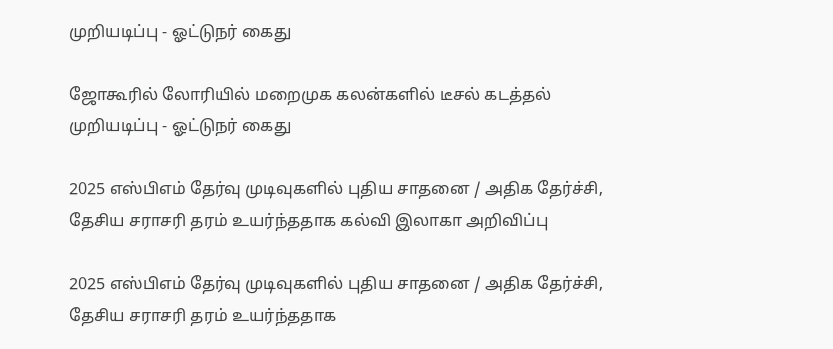முறியடிப்பு - ஓட்டுநர் கைது

ஜோகூரில் லோரியில் மறைமுக கலன்களில் டீசல் கடத்தல் முறியடிப்பு - ஓட்டுநர் கைது

2025 எஸ்பிஎம் தேர்வு முடிவுகளில் புதிய சாதனை / அதிக தேர்ச்சி, தேசிய சராசரி தரம் உயர்ந்ததாக கல்வி இலாகா அறிவிப்பு

2025 எஸ்பிஎம் தேர்வு முடிவுகளில் புதிய சாதனை / அதிக தேர்ச்சி, தேசிய சராசரி தரம் உயர்ந்ததாக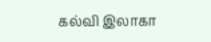கல்வி இலாகா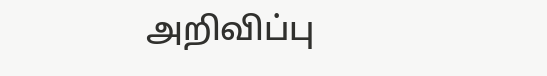அறிவிப்பு